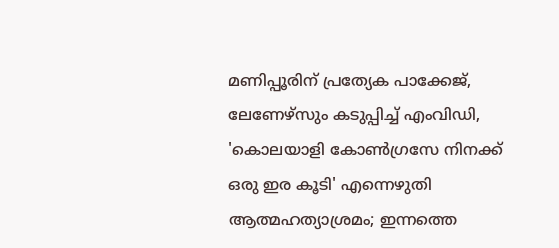മണിപ്പൂരിന് പ്രത്യേക പാക്കേജ്, ലേണേഴ്സും കടുപ്പിച്ച് എംവിഡി, 'കൊലയാളി കോൺഗ്രസേ നിനക്ക് ഒരു ഇര കൂടി' എന്നെഴുതി ആത്മഹത്യാശ്രമം; ഇന്നത്തെ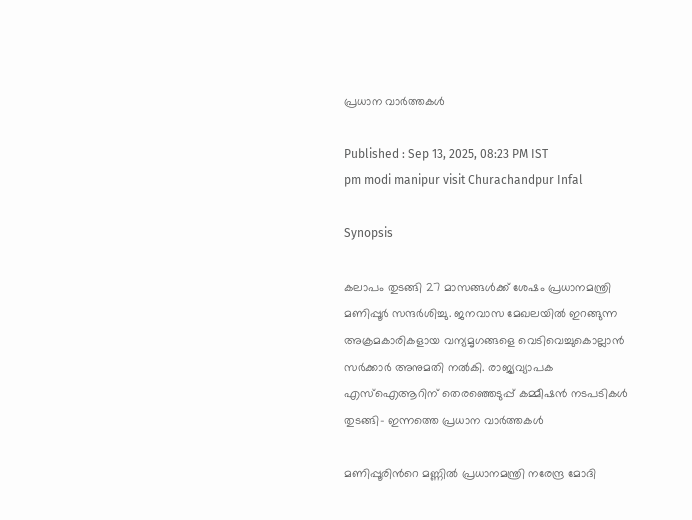പ്രധാന വാർത്തകൾ

Published : Sep 13, 2025, 08:23 PM IST
pm modi manipur visit Churachandpur Infal

Synopsis

കലാപം തുടങ്ങി 27 മാസങ്ങൾക്ക് ശേഷം പ്രധാനമന്ത്രി മണിപ്പൂർ സന്ദർശിച്ചു. ജനവാസ മേഖലയിൽ ഇറങ്ങുന്ന അക്രമകാരികളായ വന്യമൃഗങ്ങളെ വെടിവെച്ചുകൊല്ലാൻ സർക്കാർ അനുമതി നൽകി. രാജ്യവ്യാപക എസ്ഐആറിന് തെരഞ്ഞെടുപ്പ് കമ്മീഷൻ നടപടികൾ തുടങ്ങി- ഇന്നത്തെ പ്രധാന വാർത്തകൾ

മണിപ്പൂരിന്‍റെ മണ്ണിൽ പ്രധാനമന്ത്രി നരേന്ദ്ര മോദി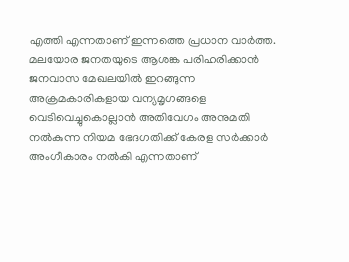എത്തി എന്നതാണ് ഇന്നത്തെ പ്രധാന വാർത്ത. മലയോര ജനതയുടെ ആശങ്ക പരിഹരിക്കാൻ ജനവാസ മേഖലയിൽ ഇറങ്ങുന്ന അക്രമകാരികളായ വന്യമൃഗങ്ങളെ വെടിവെച്ചുകൊല്ലാൻ അതിവേഗം അനുമതി നൽകുന്ന നിയമ ഭേദഗതിക്ക് കേരള സർക്കാർ അംഗീകാരം നൽകി എന്നതാണ്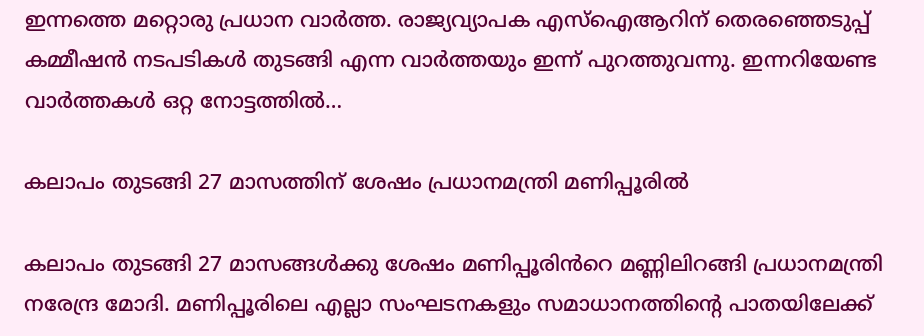ഇന്നത്തെ മറ്റൊരു പ്രധാന വാർത്ത. രാജ്യവ്യാപക എസ്ഐആറിന് തെരഞ്ഞെടുപ്പ് കമ്മീഷൻ നടപടികൾ തുടങ്ങി എന്ന വാർത്തയും ഇന്ന് പുറത്തുവന്നു. ഇന്നറിയേണ്ട വാർത്തകൾ ഒറ്റ നോട്ടത്തിൽ…

കലാപം തുടങ്ങി 27 മാസത്തിന് ശേഷം പ്രധാനമന്ത്രി മണിപ്പൂരിൽ

കലാപം തുടങ്ങി 27 മാസങ്ങൾക്കു ശേഷം മണിപ്പൂരിൻറെ മണ്ണിലിറങ്ങി പ്രധാനമന്ത്രി നരേന്ദ്ര മോദി. മണിപ്പൂരിലെ എല്ലാ സംഘടനകളും സമാധാനത്തിന്‍റെ പാതയിലേക്ക്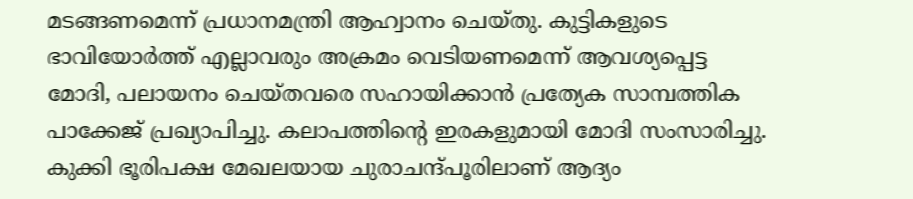മടങ്ങണമെന്ന് പ്രധാനമന്ത്രി ആഹ്വാനം ചെയ്തു. കുട്ടികളുടെ ഭാവിയോർത്ത് എല്ലാവരും അക്രമം വെടിയണമെന്ന് ആവശ്യപ്പെട്ട മോദി, പലായനം ചെയ്തവരെ സഹായിക്കാൻ പ്രത്യേക സാമ്പത്തിക പാക്കേജ് പ്രഖ്യാപിച്ചു. കലാപത്തിന്‍റെ ഇരകളുമായി മോദി സംസാരിച്ചു. കുക്കി ഭൂരിപക്ഷ മേഖലയായ ചുരാചന്ദ്പൂരിലാണ് ആദ്യം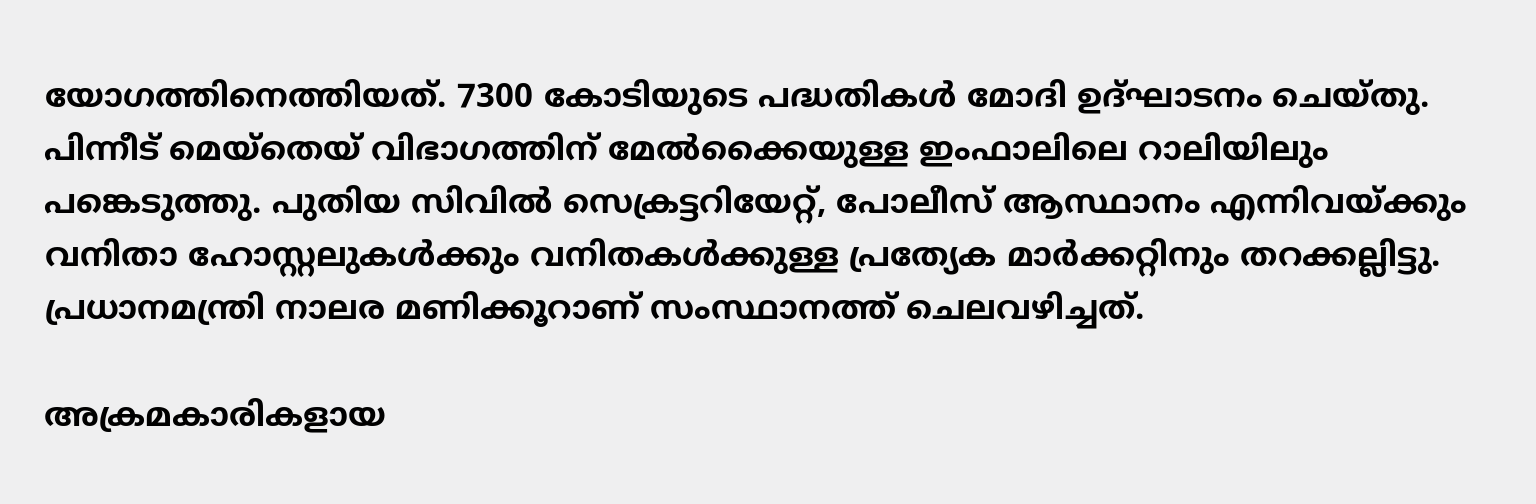യോഗത്തിനെത്തിയത്. 7300 കോടിയുടെ പദ്ധതികൾ മോദി ഉദ്ഘാടനം ചെയ്തു. പിന്നീട് മെയ്തെയ് വിഭാഗത്തിന് മേൽക്കൈയുള്ള ഇംഫാലിലെ റാലിയിലും പങ്കെടുത്തു. പുതിയ സിവിൽ സെക്രട്ടറിയേറ്റ്, പോലീസ് ആസ്ഥാനം എന്നിവയ്ക്കും വനിതാ ഹോസ്റ്റലുകൾക്കും വനിതകൾക്കുള്ള പ്രത്യേക മാർക്കറ്റിനും തറക്കല്ലിട്ടു. പ്രധാനമന്ത്രി നാലര മണിക്കൂറാണ് സംസ്ഥാനത്ത് ചെലവഴിച്ചത്.

അക്രമകാരികളായ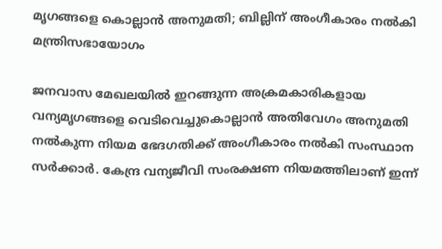മൃഗങ്ങളെ കൊല്ലാൻ അനുമതി; ബില്ലിന് അംഗീകാരം നൽകി മന്ത്രിസഭായോഗം

ജനവാസ മേഖലയിൽ ഇറങ്ങുന്ന അക്രമകാരികളായ വന്യമൃഗങ്ങളെ വെടിവെച്ചുകൊല്ലാൻ അതിവേഗം അനുമതി നൽകുന്ന നിയമ ഭേദഗതിക്ക് അംഗീകാരം നൽകി സംസ്ഥാന സർക്കാർ. കേന്ദ്ര വന്യജീവി സംരക്ഷണ നിയമത്തിലാണ് ഇന്ന്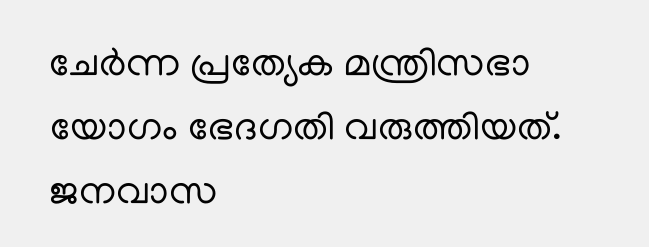ചേർന്ന പ്രത്യേക മന്ത്രിസഭാ യോഗം ഭേദഗതി വരുത്തിയത്. ജനവാസ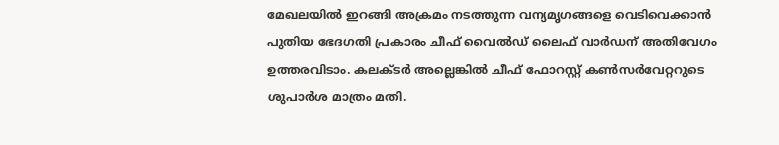മേഖലയിൽ ഇറങ്ങി അക്രമം നടത്തുന്ന വന്യമൃഗങ്ങളെ വെടിവെക്കാൻ പുതിയ ഭേദഗതി പ്രകാരം ചീഫ് വൈൽഡ് ലൈഫ് വാർഡന് അതിവേഗം ഉത്തരവിടാം. കലക്ടർ അല്ലെങ്കിൽ ചീഫ് ഫോറസ്റ്റ് കൺസ‍ർവേറ്ററുടെ ശുപാർശ മാത്രം മതി.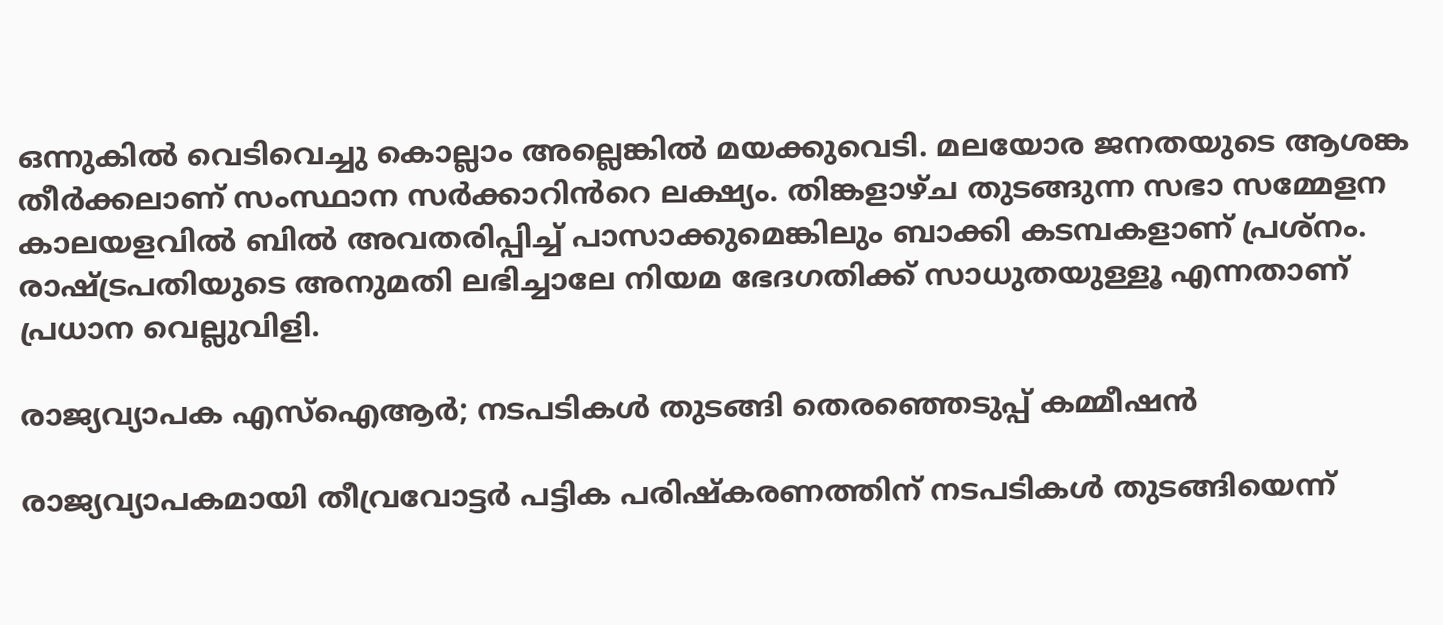ഒന്നുകിൽ വെടിവെച്ചു കൊല്ലാം അല്ലെങ്കിൽ മയക്കുവെടി. മലയോര ജനതയുടെ ആശങ്ക തീർക്കലാണ് സംസ്ഥാന സർക്കാറിൻറെ ലക്ഷ്യം. തിങ്കളാഴ്ച തുടങ്ങുന്ന സഭാ സമ്മേളന കാലയളവിൽ ബിൽ അവതരിപ്പിച്ച് പാസാക്കുമെങ്കിലും ബാക്കി കടമ്പകളാണ് പ്രശ്നം. രാഷ്ട്രപതിയുടെ അനുമതി ലഭിച്ചാലേ നിയമ ഭേദഗതിക്ക് സാധുതയുള്ളൂ എന്നതാണ് പ്രധാന വെല്ലുവിളി.

രാജ്യവ്യാപക എസ്ഐആർ; നടപടികൾ തുടങ്ങി തെരഞ്ഞെടുപ്പ് കമ്മീഷൻ

രാജ്യവ്യാപകമായി തീവ്രവോട്ടർ പട്ടിക പരിഷ്കരണത്തിന് നടപടികൾ തുടങ്ങിയെന്ന്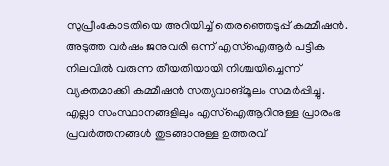സുപ്രീംകോടതിയെ അറിയിച്ച് തെരഞ്ഞെടുപ്പ് കമ്മീഷൻ. അടുത്ത വർഷം ജനുവരി ഒന്ന് എസ്ഐആർ പട്ടിക നിലവിൽ വരുന്ന തീയതിയായി നിശ്ചയിച്ചെന്ന് വ്യക്തമാക്കി കമ്മീഷൻ സത്യവാങ്മൂലം സമർപ്പിച്ചു. എല്ലാ സംസ്ഥാനങ്ങളിലും എസ്ഐആറിനുള്ള പ്രാരംഭ പ്രവർത്തനങ്ങൾ തുടങ്ങാനുള്ള ഉത്തരവ്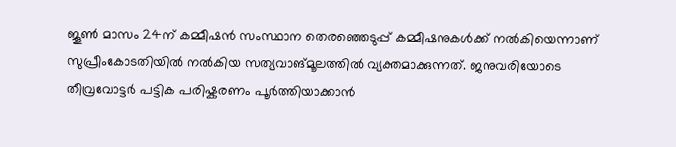ജൂൺ മാസം 24ന് കമ്മീഷൻ സംസ്ഥാന തെരഞ്ഞെടുപ്പ് കമ്മീഷനുകൾക്ക് നൽകിയെന്നാണ് സുപ്രീംകോടതിയിൽ നൽകിയ സത്യവാങ്മൂലത്തിൽ വ്യക്തമാക്കുന്നത്. ജനുവരിയോടെ തീവ്രവോട്ടർ പട്ടിക പരിഷ്കരണം പൂർത്തിയാക്കാൻ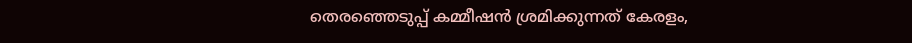തെരഞ്ഞെടുപ്പ് കമ്മീഷൻ ശ്രമിക്കുന്നത് കേരളം,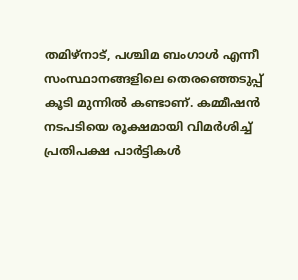തമിഴ്നാട്, പശ്ചിമ ബംഗാൾ എന്നീ സംസ്ഥാനങ്ങളിലെ തെരഞ്ഞെടുപ്പ് കൂടി മുന്നിൽ കണ്ടാണ്. കമ്മീഷൻ നടപടിയെ രൂക്ഷമായി വിമർശിച്ച് പ്രതിപക്ഷ പാർട്ടികൾ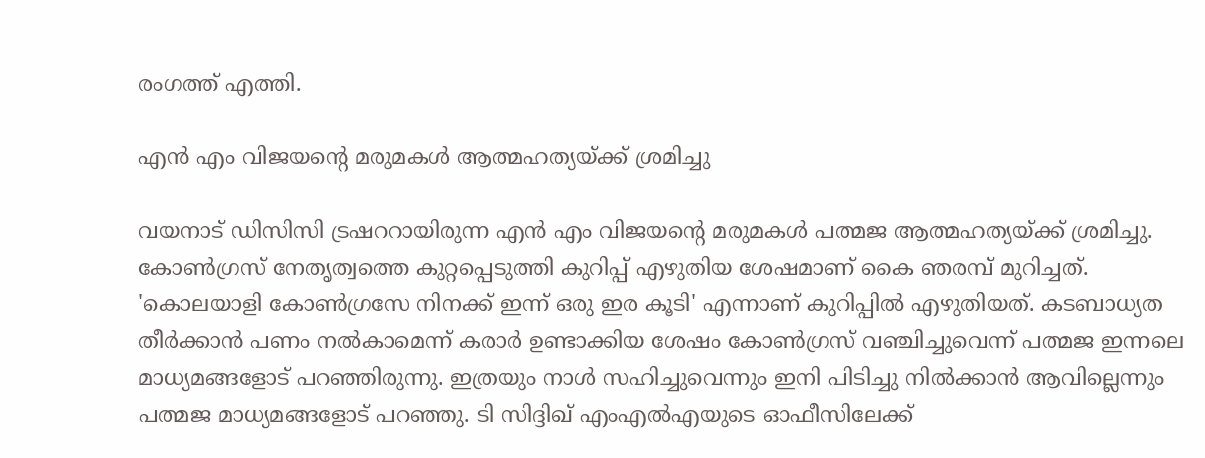രംഗത്ത് എത്തി.

എൻ എം വിജയന്‍റെ മരുമകൾ ആത്മഹത്യയ്ക്ക് ശ്രമിച്ചു

വയനാട് ഡിസിസി ട്രഷററായിരുന്ന എൻ എം വിജയന്‍റെ മരുമകൾ പത്മജ ആത്മഹത്യയ്ക്ക് ശ്രമിച്ചു. കോൺഗ്രസ് നേതൃത്വത്തെ കുറ്റപ്പെടുത്തി കുറിപ്പ് എഴുതിയ ശേഷമാണ് കൈ ഞരമ്പ് മുറിച്ചത്. 'കൊലയാളി കോൺഗ്രസേ നിനക്ക് ഇന്ന് ഒരു ഇര കൂടി' എന്നാണ് കുറിപ്പിൽ എഴുതിയത്. കടബാധ്യത തീർക്കാൻ പണം നൽകാമെന്ന് കരാർ ഉണ്ടാക്കിയ ശേഷം കോൺഗ്രസ് വഞ്ചിച്ചുവെന്ന് പത്മജ ഇന്നലെ മാധ്യമങ്ങളോട് പറഞ്ഞിരുന്നു. ഇത്രയും നാൾ സഹിച്ചുവെന്നും ഇനി പിടിച്ചു നിൽക്കാൻ ആവില്ലെന്നും പത്മജ മാധ്യമങ്ങളോട് പറഞ്ഞു. ടി സിദ്ദിഖ് എംഎൽഎയുടെ ഓഫീസിലേക്ക്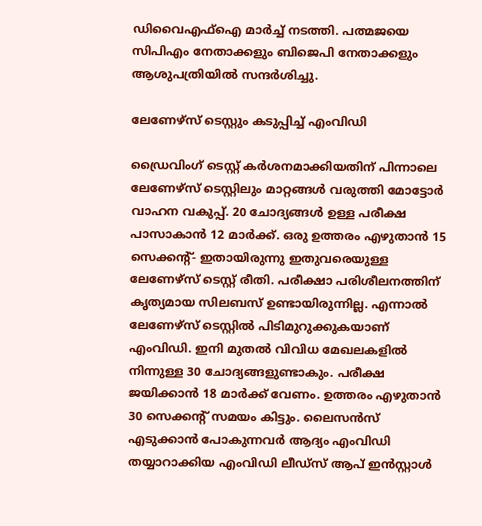ഡിവൈഎഫ്ഐ മാർച്ച് നടത്തി. പത്മജയെ സിപിഎം നേതാക്കളും ബിജെപി നേതാക്കളും ആശുപത്രിയിൽ സന്ദർശിച്ചു.

ലേണേഴ്സ് ടെസ്റ്റും കടുപ്പിച്ച് എംവിഡി

ഡ്രൈവിംഗ് ടെസ്റ്റ് കർശനമാക്കിയതിന് പിന്നാലെ ലേണേഴ്സ് ടെസ്റ്റിലും മാറ്റങ്ങൾ വരുത്തി മോട്ടോർ വാഹന വകുപ്പ്. 20 ചോദ്യങ്ങൾ ഉള്ള പരീക്ഷ പാസാകാൻ 12 മാർക്ക്. ഒരു ഉത്തരം എഴുതാൻ 15 സെക്കന്‍റ്- ഇതായിരുന്നു ഇതുവരെയുള്ള ലേണേഴ്സ് ടെസ്റ്റ് രീതി. പരീക്ഷാ പരിശീലനത്തിന് കൃത്യമായ സിലബസ് ഉണ്ടായിരുന്നില്ല. എന്നാൽ ലേണേഴ്സ് ടെസ്റ്റിൽ പിടിമുറുക്കുകയാണ് എംവിഡി. ഇനി മുതൽ വിവിധ മേഖലകളിൽ നിന്നുള്ള 30 ചോദ്യങ്ങളുണ്ടാകും. പരീക്ഷ ജയിക്കാൻ 18 മാർക്ക് വേണം. ഉത്തരം എഴുതാൻ 30 സെക്കന്‍റ് സമയം കിട്ടും. ലൈസൻസ് എടുക്കാൻ പോകുന്നവർ ആദ്യം എംവിഡി തയ്യാറാക്കിയ എംവിഡി ലീഡ്സ് ആപ് ഇൻസ്റ്റാൾ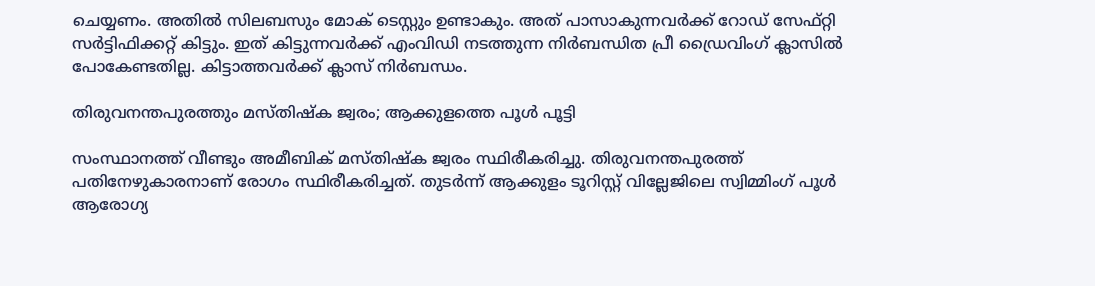ചെയ്യണം. അതിൽ സിലബസും മോക് ടെസ്റ്റും ഉണ്ടാകും. അത് പാസാകുന്നവർക്ക് റോഡ് സേഫ്റ്റി സർട്ടിഫിക്കറ്റ് കിട്ടും. ഇത് കിട്ടുന്നവർക്ക് എംവിഡി നടത്തുന്ന നിർബന്ധിത പ്രീ ഡ്രൈവിംഗ് ക്ലാസിൽ പോകേണ്ടതില്ല. കിട്ടാത്തവർക്ക് ക്ലാസ് നിർബന്ധം.

തിരുവനന്തപുരത്തും മസ്തിഷ്ക ജ്വരം; ആക്കുളത്തെ പൂൾ പൂട്ടി

സംസ്ഥാനത്ത് വീണ്ടും അമീബിക് മസ്തിഷ്ക ജ്വരം സ്ഥിരീകരിച്ചു. തിരുവനന്തപുരത്ത് പതിനേഴുകാരനാണ് രോഗം സ്ഥിരീകരിച്ചത്. തുടർന്ന് ആക്കുളം ടൂറിസ്റ്റ് വില്ലേജിലെ സ്വിമ്മിംഗ് പൂൾ ആരോഗ്യ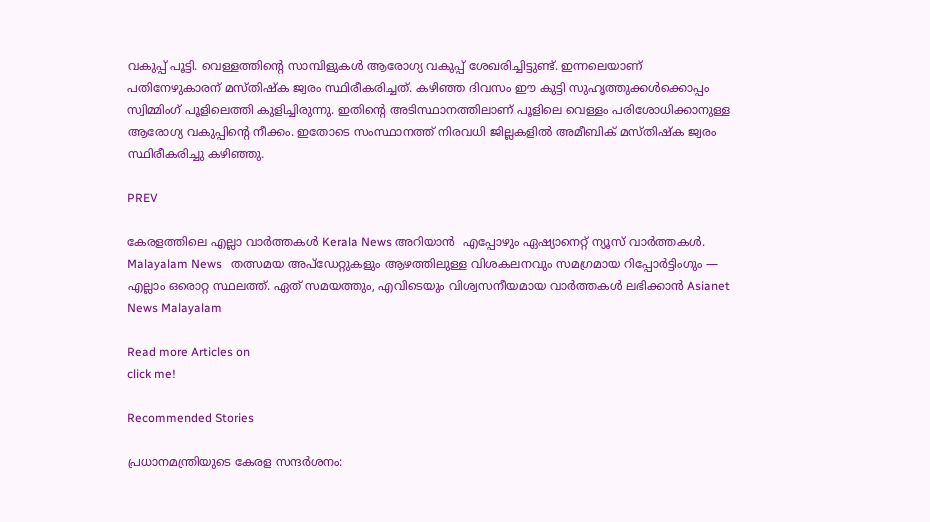വകുപ്പ് പൂട്ടി. വെള്ളത്തിന്റെ സാമ്പിളുകൾ ആരോഗ്യ വകുപ്പ് ശേഖരിച്ചിട്ടുണ്ട്. ഇന്നലെയാണ് പതിനേഴുകാരന് മസ്തിഷ്ക ജ്വരം സ്ഥിരീകരിച്ചത്. കഴിഞ്ഞ ദിവസം ഈ കുട്ടി സുഹൃത്തുക്കൾക്കൊപ്പം സ്വിമ്മിംഗ് പൂളിലെത്തി കുളിച്ചിരുന്നു. ഇതിന്‍റെ അടിസ്ഥാനത്തിലാണ് പൂളിലെ വെള്ളം പരിശോധിക്കാനുള്ള ആരോഗ്യ വകുപ്പിന്‍റെ നീക്കം. ഇതോടെ സംസ്ഥാനത്ത് നിരവധി ജില്ലകളിൽ അമീബിക് മസ്തിഷ്ക ജ്വരം സ്ഥിരീകരിച്ചു കഴിഞ്ഞു.

PREV

കേരളത്തിലെ എല്ലാ വാർത്തകൾ Kerala News അറിയാൻ  എപ്പോഴും ഏഷ്യാനെറ്റ് ന്യൂസ് വാർത്തകൾ.  Malayalam News   തത്സമയ അപ്‌ഡേറ്റുകളും ആഴത്തിലുള്ള വിശകലനവും സമഗ്രമായ റിപ്പോർട്ടിംഗും — എല്ലാം ഒരൊറ്റ സ്ഥലത്ത്. ഏത് സമയത്തും, എവിടെയും വിശ്വസനീയമായ വാർത്തകൾ ലഭിക്കാൻ Asianet News Malayalam

Read more Articles on
click me!

Recommended Stories

പ്രധാനമന്ത്രിയുടെ കേരള സന്ദ‍‌ർശനം: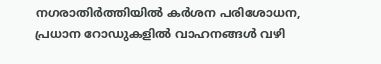നഗരാതിർത്തിയിൽ ക‍ർശന പരിശോധന, പ്രധാന റോഡുകളിൽ വാഹനങ്ങൾ വഴി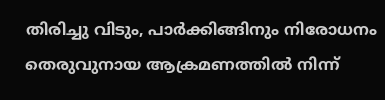തിരിച്ചു വിടും, പാ‍‌ർക്കിങ്ങിനും നിരോധനം
തെരുവുനായ ആക്രമണത്തിൽ നിന്ന്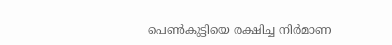പെണ്‍കുട്ടിയെ രക്ഷിച്ച നിര്‍മാണ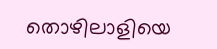തൊഴിലാളിയെ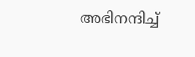അഭിനന്ദിച്ച്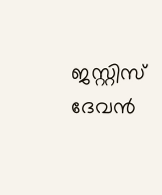ജസ്റ്റിസ് ദേവൻ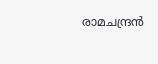രാമചന്ദ്രൻ